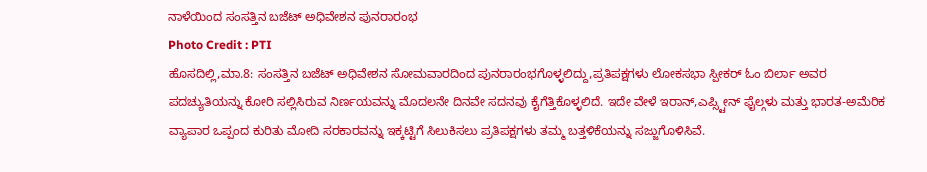ನಾಳೆಯಿಂದ ಸಂಸತ್ತಿನ ಬಜೆಟ್ ಅಧಿವೇಶನ ಪುನರಾರಂಭ
Photo Credit : PTI
ಹೊಸದಿಲ್ಲಿ,ಮಾ.8: ಸಂಸತ್ತಿನ ಬಜೆಟ್ ಅಧಿವೇಶನ ಸೋಮವಾರದಿಂದ ಪುನರಾರಂಭಗೊಳ್ಳಲಿದ್ದು,ಪ್ರತಿಪಕ್ಷಗಳು ಲೋಕಸಭಾ ಸ್ಪೀಕರ್ ಓಂ ಬಿರ್ಲಾ ಅವರ ಪದಚ್ಯುತಿಯನ್ನು ಕೋರಿ ಸಲ್ಲಿಸಿರುವ ನಿರ್ಣಯವನ್ನು ಮೊದಲನೇ ದಿನವೇ ಸದನವು ಕೈಗೆತ್ತಿಕೊಳ್ಳಲಿದೆ. ಇದೇ ವೇಳೆ ಇರಾನ್,ಎಪ್ಸ್ಟೀನ್ ಫೈಲ್ಗಳು ಮತ್ತು ಭಾರತ-ಅಮೆರಿಕ ವ್ಯಾಪಾರ ಒಪ್ಪಂದ ಕುರಿತು ಮೋದಿ ಸರಕಾರವನ್ನು ಇಕ್ಕಟ್ಟಿಗೆ ಸಿಲುಕಿಸಲು ಪ್ರತಿಪಕ್ಷಗಳು ತಮ್ಮ ಬತ್ತಳಿಕೆಯನ್ನು ಸಜ್ಜುಗೊಳಿಸಿವೆ.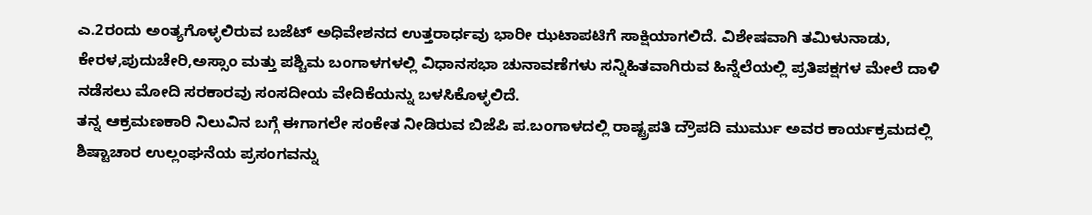ಎ.2ರಂದು ಅಂತ್ಯಗೊಳ್ಳಲಿರುವ ಬಜೆಟ್ ಅಧಿವೇಶನದ ಉತ್ತರಾರ್ಧವು ಭಾರೀ ಝಟಾಪಟಿಗೆ ಸಾಕ್ಷಿಯಾಗಲಿದೆ. ವಿಶೇಷವಾಗಿ ತಮಿಳುನಾಡು, ಕೇರಳ,ಪುದುಚೇರಿ,ಅಸ್ಸಾಂ ಮತ್ತು ಪಶ್ಚಿಮ ಬಂಗಾಳಗಳಲ್ಲಿ ವಿಧಾನಸಭಾ ಚುನಾವಣೆಗಳು ಸನ್ನಿಹಿತವಾಗಿರುವ ಹಿನ್ನೆಲೆಯಲ್ಲಿ ಪ್ರತಿಪಕ್ಷಗಳ ಮೇಲೆ ದಾಳಿ ನಡೆಸಲು ಮೋದಿ ಸರಕಾರವು ಸಂಸದೀಯ ವೇದಿಕೆಯನ್ನು ಬಳಸಿಕೊಳ್ಳಲಿದೆ.
ತನ್ನ ಆಕ್ರಮಣಕಾರಿ ನಿಲುವಿನ ಬಗ್ಗೆ ಈಗಾಗಲೇ ಸಂಕೇತ ನೀಡಿರುವ ಬಿಜೆಪಿ ಪ.ಬಂಗಾಳದಲ್ಲಿ ರಾಷ್ಟ್ರಪತಿ ದ್ರೌಪದಿ ಮುರ್ಮು ಅವರ ಕಾರ್ಯಕ್ರಮದಲ್ಲಿ ಶಿಷ್ಟಾಚಾರ ಉಲ್ಲಂಘನೆಯ ಪ್ರಸಂಗವನ್ನು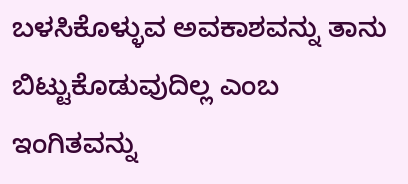ಬಳಸಿಕೊಳ್ಳುವ ಅವಕಾಶವನ್ನು ತಾನು ಬಿಟ್ಟುಕೊಡುವುದಿಲ್ಲ ಎಂಬ ಇಂಗಿತವನ್ನು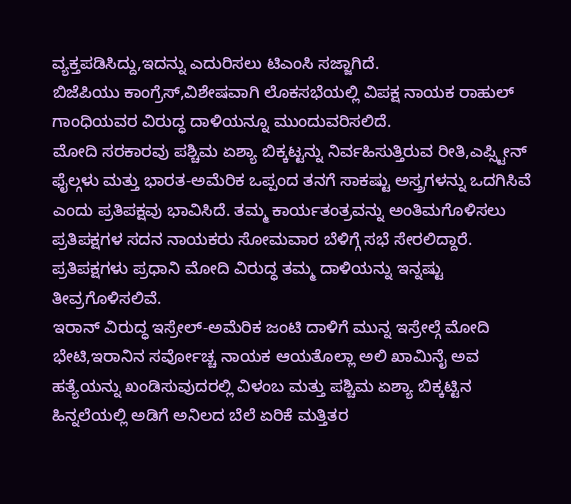ವ್ಯಕ್ತಪಡಿಸಿದ್ದು,ಇದನ್ನು ಎದುರಿಸಲು ಟಿಎಂಸಿ ಸಜ್ಜಾಗಿದೆ.
ಬಿಜೆಪಿಯು ಕಾಂಗ್ರೆಸ್,ವಿಶೇಷವಾಗಿ ಲೊಕಸಭೆಯಲ್ಲಿ ವಿಪಕ್ಷ ನಾಯಕ ರಾಹುಲ್ ಗಾಂಧಿಯವರ ವಿರುದ್ಧ ದಾಳಿಯನ್ನೂ ಮುಂದುವರಿಸಲಿದೆ.
ಮೋದಿ ಸರಕಾರವು ಪಶ್ಚಿಮ ಏಶ್ಯಾ ಬಿಕ್ಕಟ್ಟನ್ನು ನಿರ್ವಹಿಸುತ್ತಿರುವ ರೀತಿ,ಎಪ್ಸ್ಟೀನ್ ಫೈಲ್ಗಳು ಮತ್ತು ಭಾರತ-ಅಮೆರಿಕ ಒಪ್ಪಂದ ತನಗೆ ಸಾಕಷ್ಟು ಅಸ್ತ್ರಗಳನ್ನು ಒದಗಿಸಿವೆ ಎಂದು ಪ್ರತಿಪಕ್ಷವು ಭಾವಿಸಿದೆ. ತಮ್ಮ ಕಾರ್ಯತಂತ್ರವನ್ನು ಅಂತಿಮಗೊಳಿಸಲು ಪ್ರತಿಪಕ್ಷಗಳ ಸದನ ನಾಯಕರು ಸೋಮವಾರ ಬೆಳಿಗ್ಗೆ ಸಭೆ ಸೇರಲಿದ್ದಾರೆ. ಪ್ರತಿಪಕ್ಷಗಳು ಪ್ರಧಾನಿ ಮೋದಿ ವಿರುದ್ಧ ತಮ್ಮ ದಾಳಿಯನ್ನು ಇನ್ನಷ್ಟು ತೀವ್ರಗೊಳಿಸಲಿವೆ.
ಇರಾನ್ ವಿರುದ್ಧ ಇಸ್ರೇಲ್-ಅಮೆರಿಕ ಜಂಟಿ ದಾಳಿಗೆ ಮುನ್ನ ಇಸ್ರೇಲ್ಗೆ ಮೋದಿ ಭೇಟಿ,ಇರಾನಿನ ಸರ್ವೋಚ್ಚ ನಾಯಕ ಆಯತೊಲ್ಲಾ ಅಲಿ ಖಾಮಿನೈ ಅವ ಹತ್ಯೆಯನ್ನು ಖಂಡಿಸುವುದರಲ್ಲಿ ವಿಳಂಬ ಮತ್ತು ಪಶ್ಚಿಮ ಏಶ್ಯಾ ಬಿಕ್ಕಟ್ಟಿನ ಹಿನ್ನಲೆಯಲ್ಲಿ ಅಡಿಗೆ ಅನಿಲದ ಬೆಲೆ ಏರಿಕೆ ಮತ್ತಿತರ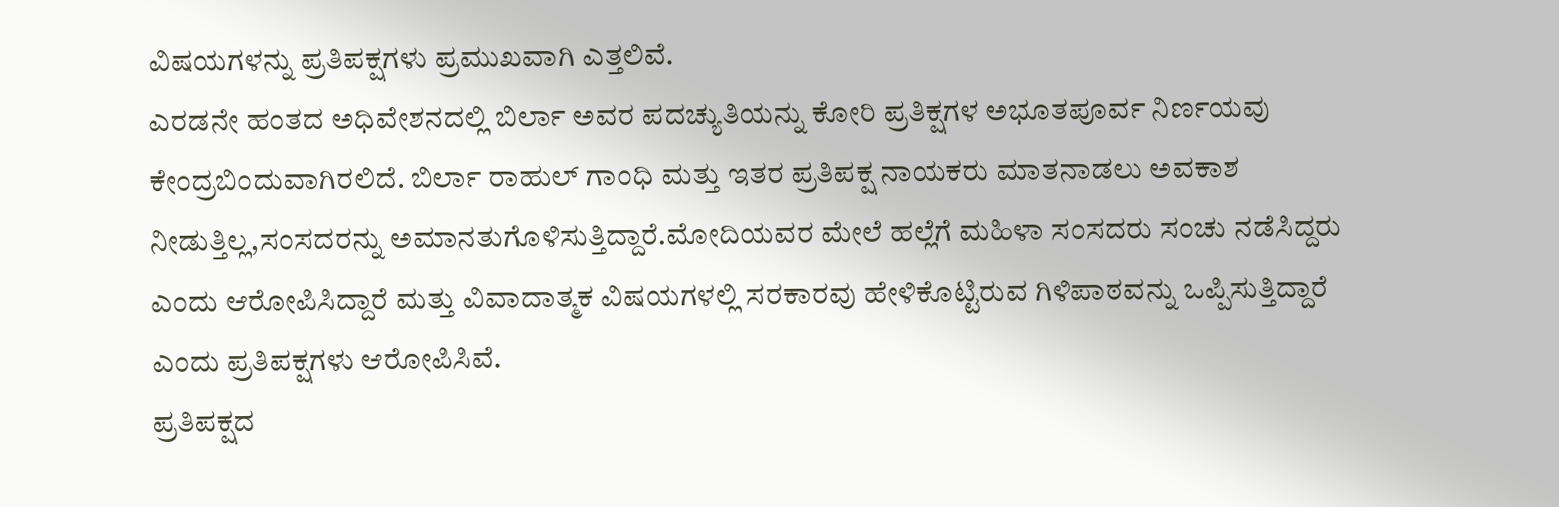ವಿಷಯಗಳನ್ನು ಪ್ರತಿಪಕ್ಷಗಳು ಪ್ರಮುಖವಾಗಿ ಎತ್ತಲಿವೆ.
ಎರಡನೇ ಹಂತದ ಅಧಿವೇಶನದಲ್ಲಿ ಬಿರ್ಲಾ ಅವರ ಪದಚ್ಯುತಿಯನ್ನು ಕೋರಿ ಪ್ರತಿಕ್ಷಗಳ ಅಭೂತಪೂರ್ವ ನಿರ್ಣಯವು ಕೇಂದ್ರಬಿಂದುವಾಗಿರಲಿದೆ. ಬಿರ್ಲಾ ರಾಹುಲ್ ಗಾಂಧಿ ಮತ್ತು ಇತರ ಪ್ರತಿಪಕ್ಷ ನಾಯಕರು ಮಾತನಾಡಲು ಅವಕಾಶ ನೀಡುತ್ತಿಲ್ಲ,ಸಂಸದರನ್ನು ಅಮಾನತುಗೊಳಿಸುತ್ತಿದ್ದಾರೆ.ಮೋದಿಯವರ ಮೇಲೆ ಹಲ್ಲೆಗೆ ಮಹಿಳಾ ಸಂಸದರು ಸಂಚು ನಡೆಸಿದ್ದರು ಎಂದು ಆರೋಪಿಸಿದ್ದಾರೆ ಮತ್ತು ವಿವಾದಾತ್ಮಕ ವಿಷಯಗಳಲ್ಲಿ ಸರಕಾರವು ಹೇಳಿಕೊಟ್ಟಿರುವ ಗಿಳಿಪಾಠವನ್ನು ಒಪ್ಪಿಸುತ್ತಿದ್ದಾರೆ ಎಂದು ಪ್ರತಿಪಕ್ಷಗಳು ಆರೋಪಿಸಿವೆ.
ಪ್ರತಿಪಕ್ಷದ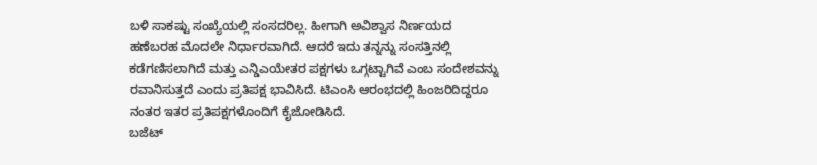ಬಳಿ ಸಾಕಷ್ಟು ಸಂಖ್ಯೆಯಲ್ಲಿ ಸಂಸದರಿಲ್ಲ. ಹೀಗಾಗಿ ಅವಿಶ್ವಾಸ ನಿರ್ಣಯದ ಹಣೆಬರಹ ಮೊದಲೇ ನಿರ್ಧಾರವಾಗಿದೆ. ಆದರೆ ಇದು ತನ್ನನ್ನು ಸಂಸತ್ತಿನಲ್ಲಿ ಕಡೆಗಣಿಸಲಾಗಿದೆ ಮತ್ತು ಎನ್ಡಿಎಯೇತರ ಪಕ್ಷಗಳು ಒಗ್ಗಟ್ಟಾಗಿವೆ ಎಂಬ ಸಂದೇಶವನ್ನು ರವಾನಿಸುತ್ತದೆ ಎಂದು ಪ್ರತಿಪಕ್ಷ ಭಾವಿಸಿದೆ. ಟಿಎಂಸಿ ಆರಂಭದಲ್ಲಿ ಹಿಂಜರಿದಿದ್ದರೂ ನಂತರ ಇತರ ಪ್ರತಿಪಕ್ಷಗಳೊಂದಿಗೆ ಕೈಜೋಡಿಸಿದೆ.
ಬಜೆಟ್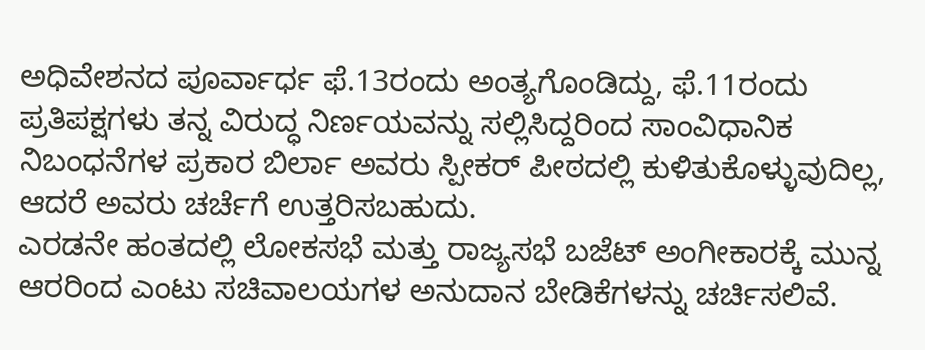ಅಧಿವೇಶನದ ಪೂರ್ವಾರ್ಧ ಫೆ.13ರಂದು ಅಂತ್ಯಗೊಂಡಿದ್ದು, ಫೆ.11ರಂದು ಪ್ರತಿಪಕ್ಷಗಳು ತನ್ನ ವಿರುದ್ಧ ನಿರ್ಣಯವನ್ನು ಸಲ್ಲಿಸಿದ್ದರಿಂದ ಸಾಂವಿಧಾನಿಕ ನಿಬಂಧನೆಗಳ ಪ್ರಕಾರ ಬಿರ್ಲಾ ಅವರು ಸ್ಪೀಕರ್ ಪೀಠದಲ್ಲಿ ಕುಳಿತುಕೊಳ್ಳುವುದಿಲ್ಲ, ಆದರೆ ಅವರು ಚರ್ಚೆಗೆ ಉತ್ತರಿಸಬಹುದು.
ಎರಡನೇ ಹಂತದಲ್ಲಿ ಲೋಕಸಭೆ ಮತ್ತು ರಾಜ್ಯಸಭೆ ಬಜೆಟ್ ಅಂಗೀಕಾರಕ್ಕೆ ಮುನ್ನ ಆರರಿಂದ ಎಂಟು ಸಚಿವಾಲಯಗಳ ಅನುದಾನ ಬೇಡಿಕೆಗಳನ್ನು ಚರ್ಚಿಸಲಿವೆ.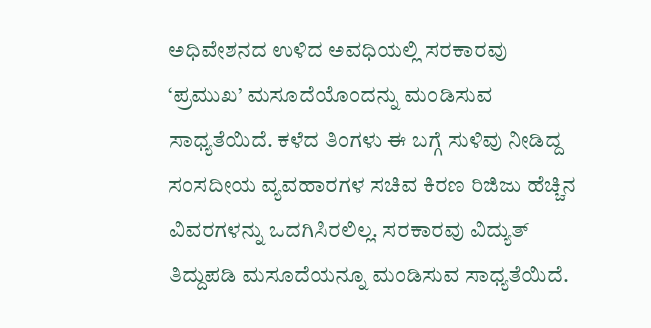ಅಧಿವೇಶನದ ಉಳಿದ ಅವಧಿಯಲ್ಲಿ ಸರಕಾರವು ‘ಪ್ರಮುಖ’ ಮಸೂದೆಯೊಂದನ್ನು ಮಂಡಿಸುವ ಸಾಧ್ಯತೆಯಿದೆ. ಕಳೆದ ತಿಂಗಳು ಈ ಬಗ್ಗೆ ಸುಳಿವು ನೀಡಿದ್ದ ಸಂಸದೀಯ ವ್ಯವಹಾರಗಳ ಸಚಿವ ಕಿರಣ ರಿಜಿಜು ಹೆಚ್ಚಿನ ವಿವರಗಳನ್ನು ಒದಗಿಸಿರಲಿಲ್ಲ. ಸರಕಾರವು ವಿದ್ಯುತ್ ತಿದ್ದುಪಡಿ ಮಸೂದೆಯನ್ನೂ ಮಂಡಿಸುವ ಸಾಧ್ಯತೆಯಿದೆ.